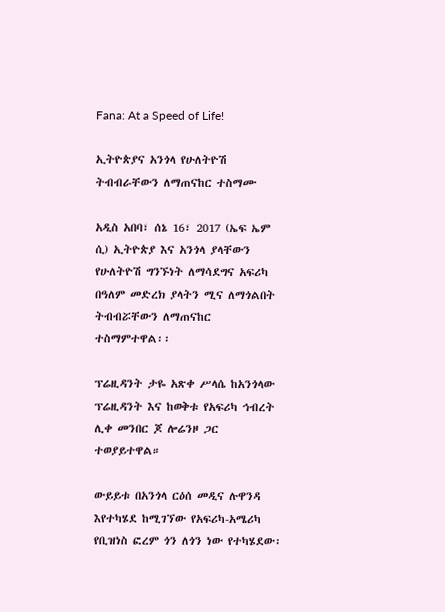Fana: At a Speed of Life!

ኢትዮጵያና አንጎላ የሁለትዮሽ ትብብራቸውን ለማጠናከር ተስማሙ

አዲስ አበባ፣ ሰኔ 16፣ 2017 (ኤፍ ኤም ሲ) ኢትዮጵያ እና አንጎላ ያላቸውን የሁለትዮሽ ግንኙነት ለማሳደግና አፍሪካ በዓለም መድረክ ያላትን ሚና ለማጎልበት ትብብሯቸውን ለማጠናከር ተስማምተዋል፡፡

ፕሬዚዳንት ታዬ አጽቀ ሥላሴ ከአንጎላው ፕሬዚዳንት እና ከወቅቱ የአፍሪካ ኅብረት ሊቀ መንበር ጆ ሎሬንዞ ጋር ተወያይተዋል።

ውይይቱ በአንጎላ ርዕሰ መዲና ሉዋንዳ እየተካሄደ ከሚገኘው የአፍሪካ-አሜሪካ የቢዝነስ ፎረም ጎን ለጎን ነው የተካሄደው፡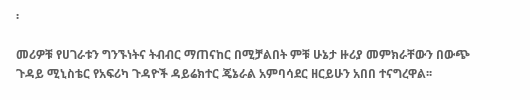፡

መሪዎቹ የሀገራቱን ግንኙነትና ትብብር ማጠናከር በሚቻልበት ምቹ ሁኔታ ዙሪያ መምክራቸውን በውጭ ጉዳይ ሚኒስቴር የአፍሪካ ጉዳዮች ዳይሬክተር ጄኔራል አምባሳደር ዘርይሁን አበበ ተናግረዋል፡፡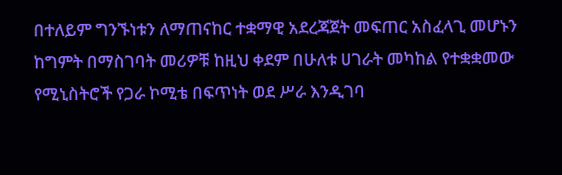በተለይም ግንኙነቱን ለማጠናከር ተቋማዊ አደረጃጀት መፍጠር አስፈላጊ መሆኑን ከግምት በማስገባት መሪዎቹ ከዚህ ቀደም በሁለቱ ሀገራት መካከል የተቋቋመው የሚኒስትሮች የጋራ ኮሚቴ በፍጥነት ወደ ሥራ እንዲገባ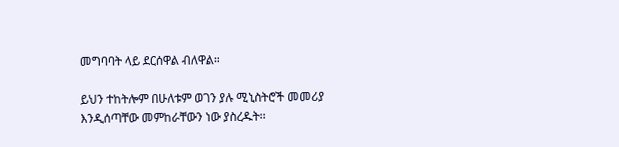መግባባት ላይ ደርሰዋል ብለዋል።

ይህን ተከትሎም በሁለቱም ወገን ያሉ ሚኒስትሮች መመሪያ እንዲሰጣቸው መምከራቸውን ነው ያስረዱት፡፡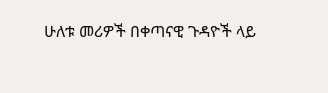ሁለቱ መሪዎች በቀጣናዊ ጉዳዮች ላይ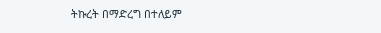ትኩረት በማድረግ በተለይም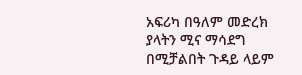አፍሪካ በዓለም መድረክ ያላትን ሚና ማሳደግ በሚቻልበት ጉዳይ ላይም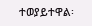ተወያይተዋል፡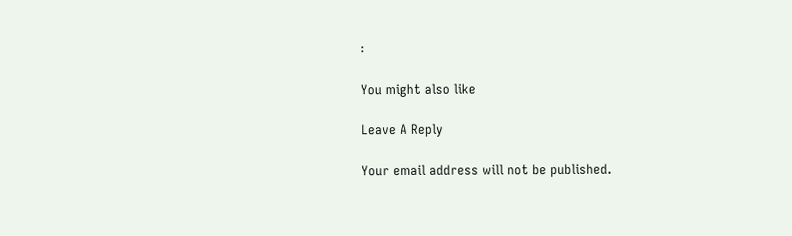፡

You might also like

Leave A Reply

Your email address will not be published.